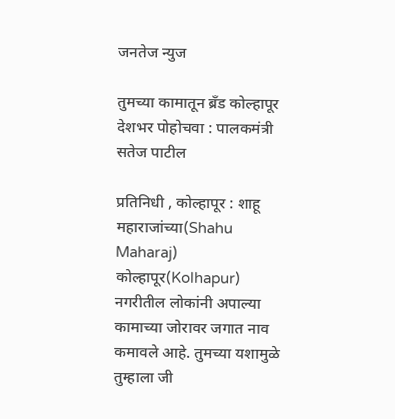जनतेज न्युज

तुमच्या कामातून ब्रँड कोल्हापूर देशभर पोहोचवा : पालकमंत्री सतेज पाटील

प्रतिनिधी , कोल्हापूर : शाहू महाराजांच्या(Shahu Maharaj) कोल्हापूर(Kolhapur) नगरीतील लोकांनी अपाल्या कामाच्या जोरावर जगात नाव कमावले आहे. तुमच्या यशामुळे तुम्हाला जी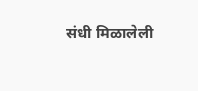संधी मिळालेली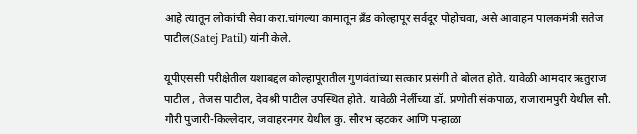आहे त्यातून लोकांची सेवा करा.चांगल्या कामातून ब्रँड कोल्हापूर सर्वदूर पोहोचवा, असे आवाहन पालकमंत्री सतेज पाटील(Satej Patil) यांनी केले.

यूपीएससी परीक्षेतील यशाबद्दल कोल्हापूरातील गुणवंतांच्या सत्कार प्रसंगी ते बोलत होते. यावेळी आमदार ऋतुराज पाटील , तेजस पाटील, देवश्री पाटील उपस्थित होते. यावेळी नेर्लीच्या डॉ. प्रणोती संकपाळ, राजारामपुरी येथील सौ. गौरी पुजारी-किल्लेदार, जवाहरनगर येथील कु. सौरभ व्हटकर आणि पन्हाळा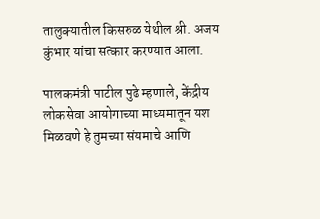तालुक्यातील किसरुळ येथील श्री. अजय कुंभार यांचा सत्कार करण्यात आला.

पालकमंत्री पाटील पुढे म्हणाले, केंद्रीय लोकसेवा आयोगाच्या माध्यमातून यश मिळवणे हे तुमच्या संयमाचे आणि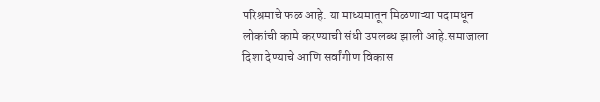परिश्रमाचे फळ आहे. या माध्यमातून मिळणाऱ्या पदामधून लोकांची कामे करण्याची संधी उपलब्ध झाली आहे.समाजाला दिशा देण्याचे आणि सर्वांगीण विकास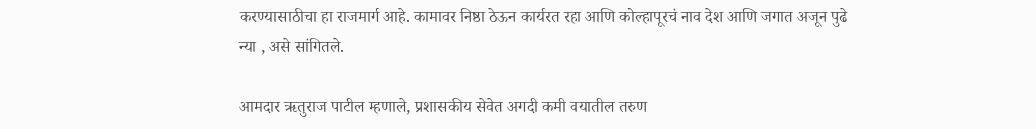करण्यासाठीचा हा राजमार्ग आहे. कामावर निष्ठा ठेऊन कार्यरत रहा आणि कोल्हापूरचं नाव देश आणि जगात अजून पुढे न्या , असे सांगितले.

आमदार ऋतुराज पाटील म्हणाले, प्रशासकीय सेवेत अगदी कमी वयातील तरुण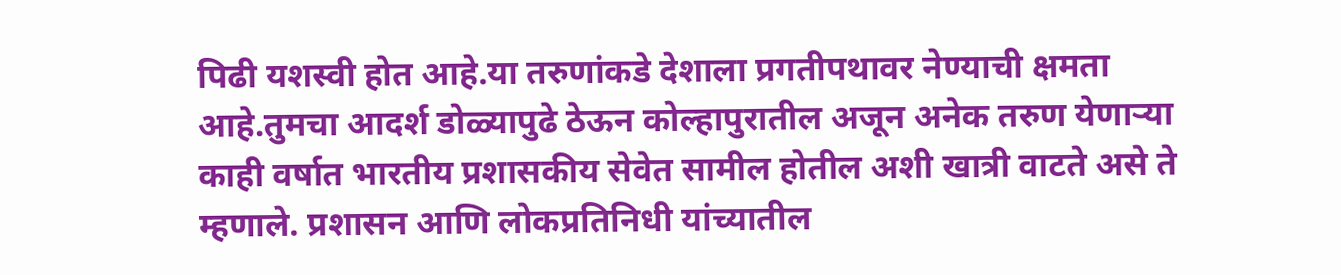पिढी यशस्वी होत आहे.या तरुणांकडे देशाला प्रगतीपथावर नेण्याची क्षमता आहे.तुमचा आदर्श डोळ्यापुढे ठेऊन कोल्हापुरातील अजून अनेक तरुण येणाऱ्या काही वर्षात भारतीय प्रशासकीय सेवेत सामील होतील अशी खात्री वाटते असे ते म्हणाले. प्रशासन आणि लोकप्रतिनिधी यांच्यातील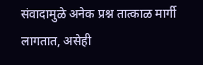संवादामुळे अनेक प्रश्न तात्काळ मार्गी लागतात, असेही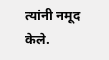त्यांनी नमूद केले.